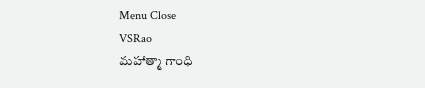Menu Close
VSRao
మహాత్మా గాంధి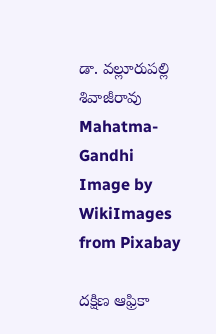డా. వల్లూరుపల్లి శివాజీరావు
Mahatma-Gandhi
Image by WikiImages from Pixabay

దక్షిణ ఆఫ్రికా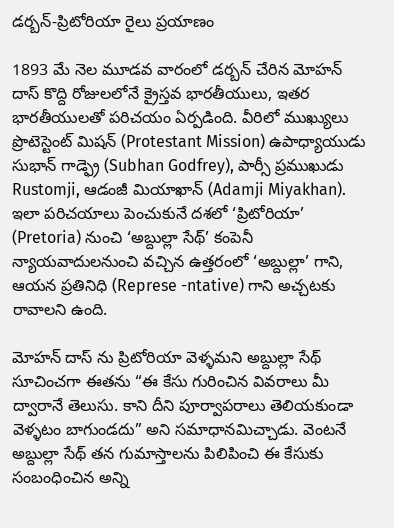డర్బన్-ప్రిటోరియా రైలు ప్రయాణం

1893 మే నెల మూడవ వారంలో డర్బన్ చేరిన మోహన్ దాస్ కొద్ది రోజులలోనే క్రైస్తవ భారతీయులు, ఇతర భారతీయులతో పరిచయం ఏర్పడింది. వీరిలో ముఖ్యులు ప్రొటెస్టెంట్ మిషన్ (Protestant Mission) ఉపాధ్యాయుడు సుభాన్ గాడ్ఫ్రె (Subhan Godfrey), పార్సీ ప్రముఖుడు Rustomji, ఆడంజీ మియాఖాన్ (Adamji Miyakhan). ఇలా పరిచయాలు పెంచుకునే దశలో ‘ప్రిటోరియా’ (Pretoria) నుంచి ‘అబ్దుల్లా సేథ్’ కంపెనీ న్యాయవాదులనుంచి వచ్చిన ఉత్తరంలో ‘అబ్దుల్లా’ గాని, ఆయన ప్రతినిధి (Represe -ntative) గాని అచ్చటకు రావాలని ఉంది.

మోహన్ దాస్ ను ప్రిటోరియా వెళ్ళమని అబ్దుల్లా సేథ్ సూచించగా ఈతను “ఈ కేసు గురించిన వివరాలు మీ ద్వారానే తెలుసు. కాని దీని పూర్వాపరాలు తెలియకుండా వెళ్ళటం బాగుండదు” అని సమాధానమిచ్చాడు. వెంటనే అబ్దుల్లా సేథ్ తన గుమాస్తాలను పిలిపించి ఈ కేసుకు సంబంధించిన అన్ని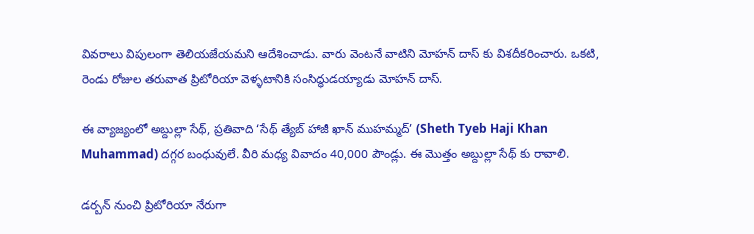వివరాలు విపులంగా తెలియజేయమని ఆదేశించాడు. వారు వెంటనే వాటిని మోహన్ దాస్ కు విశదీకరించారు. ఒకటి, రెండు రోజుల తరువాత ప్రిటోరియా వెళ్ళటానికి సంసిద్ధుడయ్యాడు మోహన్ దాస్.

ఈ వ్యాజ్యంలో అబ్దుల్లా సేథ్, ప్రతివాది ‘సేథ్ త్యేబ్ హాజీ ఖాన్ ముహమ్మద్’ (Sheth Tyeb Haji Khan Muhammad) దగ్గర బంధువులే. వీరి మధ్య వివాదం 40,000 పౌండ్లు. ఈ మొత్తం అబ్దుల్లా సేథ్ కు రావాలి.

డర్బన్ నుంచి ప్రిటోరియా నేరుగా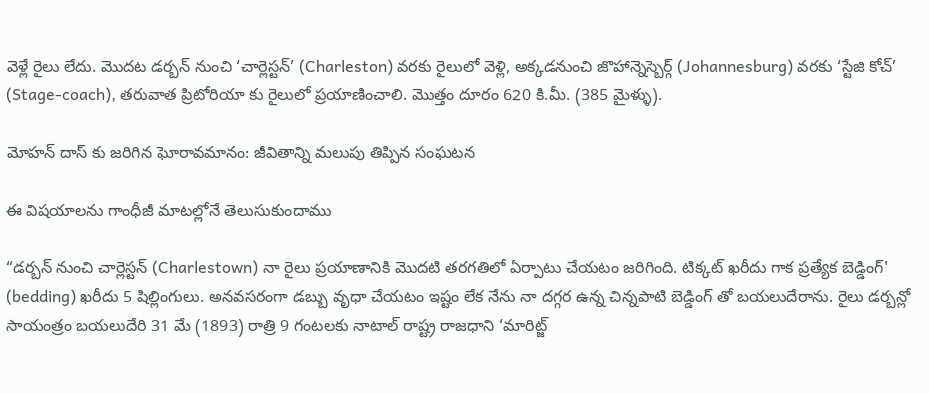వెళ్లే రైలు లేదు. మొదట డర్బన్ నుంచి ‘చార్లెస్టన్’ (Charleston) వరకు రైలులో వెళ్లి, అక్కడనుంచి జొహాన్నెస్బెర్గ్ (Johannesburg) వరకు ‘స్టేజి కోచ్’ (Stage-coach), తరువాత ప్రిటోరియా కు రైలులో ప్రయాణించాలి. మొత్తం దూరం 620 కి.మీ. (385 మైళ్ళు).

మోహన్ దాస్ కు జరిగిన ఘోరావమానం: జీవితాన్ని మలుపు తిప్పిన సంఘటన

ఈ విషయాలను గాంధీజీ మాటల్లోనే తెలుసుకుందాము

“డర్బన్ నుంచి చార్లెస్టన్ (Charlestown) నా రైలు ప్రయాణానికి మొదటి తరగతిలో ఏర్పాటు చేయటం జరిగింది. టిక్కట్ ఖరీదు గాక ప్రత్యేక బెడ్డింగ్' (bedding) ఖరీదు 5 షిల్లింగులు. అనవసరంగా డబ్బు వృధా చేయటం ఇష్టం లేక నేను నా దగ్గర ఉన్న చిన్నపాటి బెడ్డింగ్ తో బయలుదేరాను. రైలు డర్బన్లో సాయంత్రం బయలుదేరి 31 మే (1893) రాత్రి 9 గంటలకు నాటాల్ రాష్ట్ర రాజధాని ‘మారిట్జ్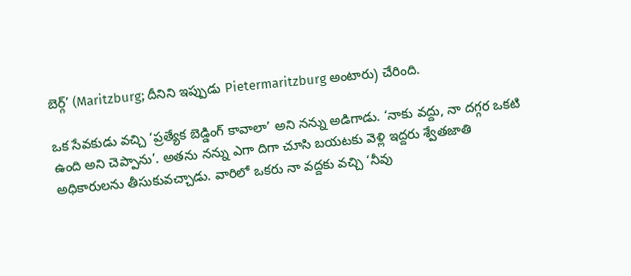బెర్గ్’ (Maritzburg; దీనిని ఇప్పుడు Pietermaritzburg అంటారు) చేరింది.

ఒక సేవకుడు వచ్చి ‘ప్రత్యేక బెడ్డింగ్ కావాలా’ అని నన్ను అడిగాడు. ‘నాకు వద్దు, నా దగ్గర ఒకటి ఉంది అని చెప్పాను’. అతను నన్ను ఎగా దిగా చూసి బయటకు వెళ్లి ఇద్దరు శ్వేతజాతి అధికారులను తీసుకువచ్చాడు. వారిలో ఒకరు నా వద్దకు వచ్చి ‘నీవు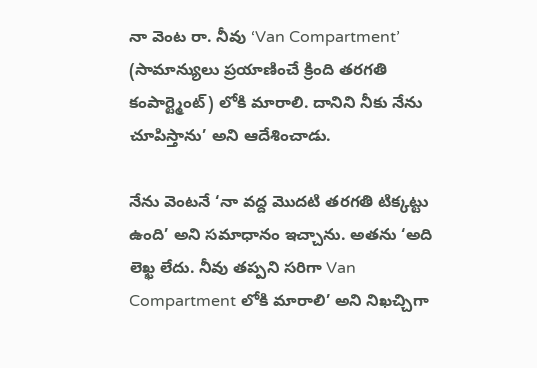నా వెంట రా. నీవు ‘Van Compartment’ (సామాన్యులు ప్రయాణించే క్రింది తరగతి కంపార్ట్మెంట్) లోకి మారాలి. దానిని నీకు నేను చూపిస్తాను’ అని ఆదేశించాడు.

నేను వెంటనే ‘నా వద్ద మొదటి తరగతి టిక్కట్టు ఉంది’ అని సమాధానం ఇచ్చాను. అతను ‘అది లెఖ్ఖ లేదు. నీవు తప్పని సరిగా Van Compartment లోకి మారాలి’ అని నిఖచ్చిగా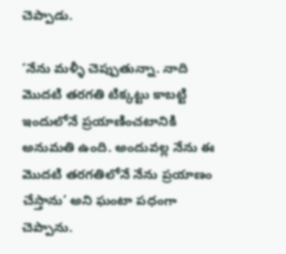చెప్పాడు.

‘నేను మళ్ళీ చెప్పుతున్నా. నాది మొదటి తరగతి టిక్కట్టు కాబట్టి ఇందులోనే ప్రయాణించటానికి అనుమతి ఉంది. అందువల్ల నేను ఈ మొదటి తరగతిలోనే నేను ప్రయాణం చేస్తాను’ అని ఘంటా పధంగా చెప్పాను.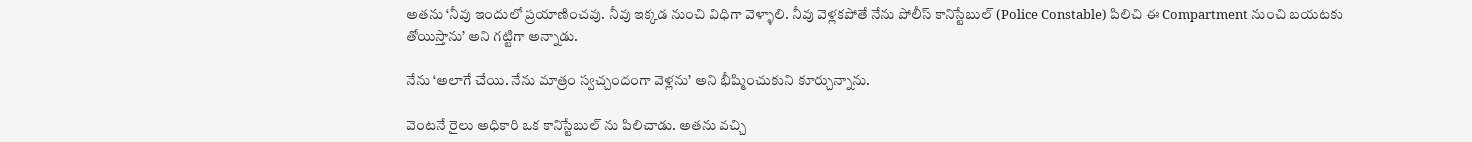అతను ‘నీవు ఇందులో ప్రయాణించవు. నీవు ఇక్కడ నుంచి విధిగా వెళ్ళాలి. నీవు వెళ్లకపోతే నేను పోలీస్ కానిస్టేబుల్ (Police Constable) పిలిచి ఈ Compartment నుంచి బయటకు తోయిస్తాను’ అని గట్టిగా అన్నాడు.

నేను ‘అలాగే చేయి. నేను మాత్రం స్వచ్చందంగా వెళ్లను’ అని భీష్మించుకుని కూర్చున్నాను.

వెంటనే రైలు అధికారి ఒక కానిస్టేబుల్ ను పిలిచాడు. అతను వచ్చి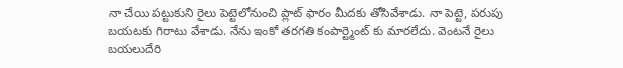నా చేయి పట్టుకుని రైలు పెట్టెలోనుంచి ప్లాట్ ఫారం మీదకు తోసివేశాడు. నా పెట్టె, పరుపు బయటకు గిరాటు వేశాడు. నేను ఇంకో తరగతి కంపార్ట్మెంట్ కు మారలేదు. వెంటనే రైలు బయలుదేరి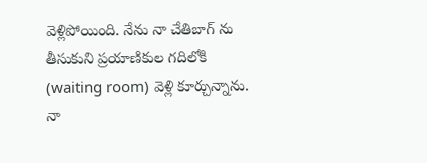వెళ్లిపోయింది. నేను నా చేతిబాగ్ ను తీసుకుని ప్రయాణికుల గదిలోకి (waiting room) వెళ్లి కూర్చున్నాను. నా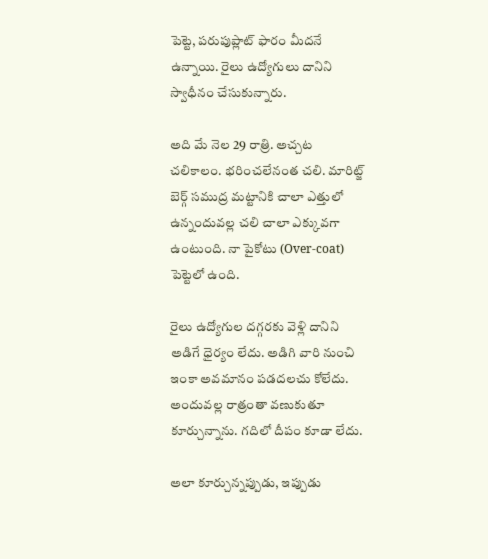పెట్టె, పరుపుప్లాట్ ఫారం మీదనే ఉన్నాయి. రైలు ఉద్యోగులు దానిని స్వాధీనం చేసుకున్నారు.

అది మే నెల 29 రాత్రి. అచ్చట చలికాలం. భరించలేనంత చలి. మారిట్జ్ బెర్గ్ సముద్ర మట్టానికి చాలా ఎత్తులో ఉన్నందువల్ల చలి చాలా ఎక్కువగా ఉంటుంది. నా పైకోటు (Over-coat) పెట్టెలో ఉంది.

రైలు ఉద్యోగుల దగ్గరకు వెళ్లి దానిని అడిగే ధైర్యం లేదు. అడిగి వారి నుంచి ఇంకా అవమానం పడదలచు కోలేదు. అందువల్ల రాత్రంతా వణుకుతూ కూర్చున్నాను. గదిలో దీపం కూడా లేదు.

అలా కూర్చున్నప్పుడు, ఇప్పుడు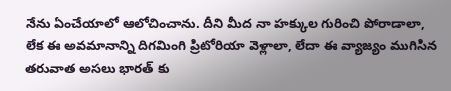నేను ఏంచేయాలో ఆలోచించాను. దీని మీద నా హక్కుల గురించి పోరాడాలా, లేక ఈ అవమానాన్ని దిగమింగి ప్రిటోరియా వెళ్లాలా, లేదా ఈ వ్యాజ్యం ముగిసిన తరువాత అసలు భారత్ కు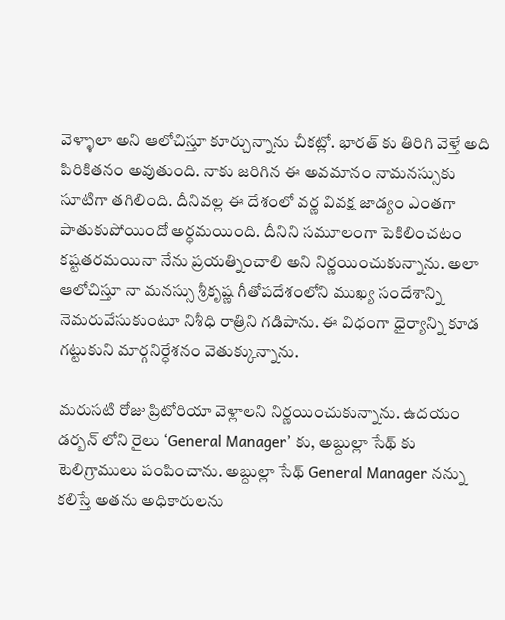వెళ్ళాలా అని ఆలోచిస్తూ కూర్చున్నాను చీకట్లో. భారత్ కు తిరిగి వెళ్తే అది పిరికితనం అవుతుంది. నాకు జరిగిన ఈ అవమానం నామనస్సుకు సూటిగా తగిలింది. దీనివల్ల ఈ దేశంలో వర్ణ వివక్ష జాడ్యం ఎంతగా పాతుకుపోయిందో అర్ధమయింది. దీనిని సమూలంగా పెకిలించటం కష్టతరమయినా నేను ప్రయత్నించాలి అని నిర్ణయించుకున్నాను. అలా ఆలోచిస్తూ నా మనస్సు శ్రీకృష్ణ గీతోపదేశంలోని ముఖ్య సందేశాన్ని నెమరువేసుకుంటూ నిశీధి రాత్రిని గడిపాను. ఈ విధంగా ధైర్యాన్ని కూడ గట్టుకుని మార్గనిర్ధేశనం వెతుక్కున్నాను.

మరుసటి రోజు ప్రిటోరియా వెళ్లాలని నిర్ణయించుకున్నాను. ఉదయం డర్బన్ లోని రైలు ‘General Manager’ కు, అబ్దుల్లా సేథ్ కు టెలిగ్రాములు పంపించాను. అబ్దుల్లా సేథ్ General Manager నన్ను కలిస్తే అతను అధికారులను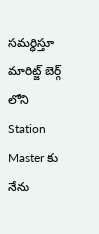సమర్ధిస్తూ మారిట్జ్ బెర్గ్ లోని Station Master కు నేను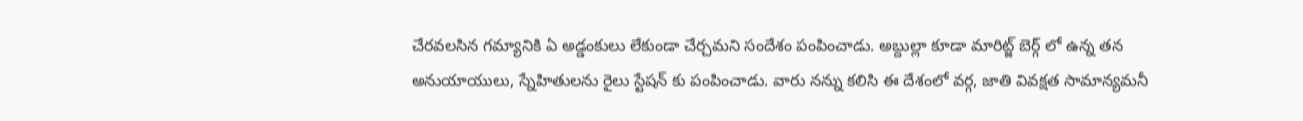చేరవలసిన గమ్యానికి ఏ అడ్డంకులు లేకుండా చేర్చమని సందేశం పంపించాడు. అబ్దుల్లా కూడా మారిట్జ్ బెర్గ్ లో ఉన్న తన అనుయాయులు, స్నేహితులను రైలు స్టేషన్ కు పంపించాడు. వారు నన్ను కలిసి ఈ దేశంలో వర్గ, జాతి వివక్షత సామాన్యమనీ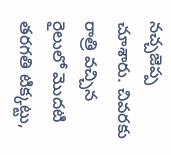నచ్చజెప్ప చూశారు. చివరకు రాత్రి వచ్చిన రైలులో మొదటి తరగతి టిక్కట్టు,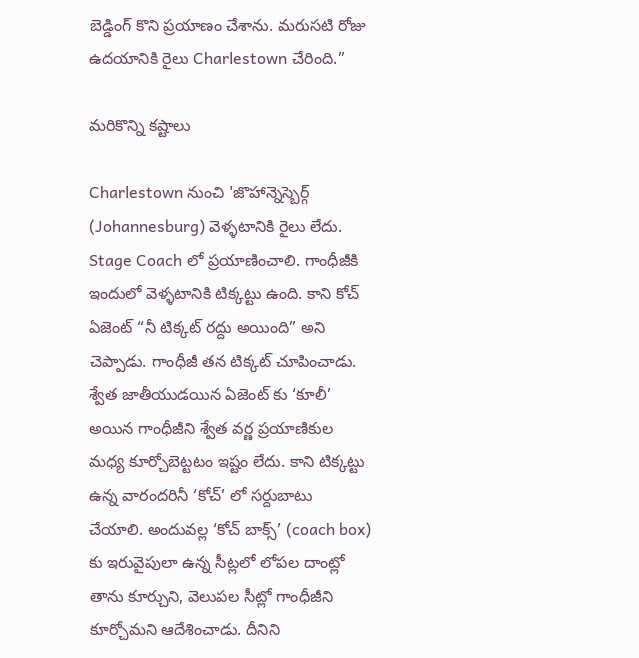బెడ్డింగ్ కొని ప్రయాణం చేశాను. మరుసటి రోజు ఉదయానికి రైలు Charlestown చేరింది.”

మరికొన్ని కష్టాలు

Charlestown నుంచి 'జొహాన్నెస్బెర్గ్ (Johannesburg) వెళ్ళటానికి రైలు లేదు. Stage Coach లో ప్రయాణించాలి. గాంధీజీకి ఇందులో వెళ్ళటానికి టిక్కట్టు ఉంది. కాని కోచ్ ఏజెంట్ “నీ టిక్కట్ రద్దు అయింది” అని చెప్పాడు. గాంధీజీ తన టిక్కట్ చూపించాడు. శ్వేత జాతీయుడయిన ఏజెంట్ కు ‘కూలీ’ అయిన గాంధీజీని శ్వేత వర్ణ ప్రయాణికుల మధ్య కూర్చోబెట్టటం ఇష్టం లేదు. కాని టిక్కట్టు ఉన్న వారందరినీ ‘కోచ్’ లో సర్దుబాటు చేయాలి. అందువల్ల ‘కోచ్ బాక్స్’ (coach box) కు ఇరువైపులా ఉన్న సీట్లలో లోపల దాంట్లో తాను కూర్చుని, వెలుపల సీట్లో గాంధీజీని కూర్చోమని ఆదేశించాడు. దీనిని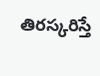తిరస్కరిస్తే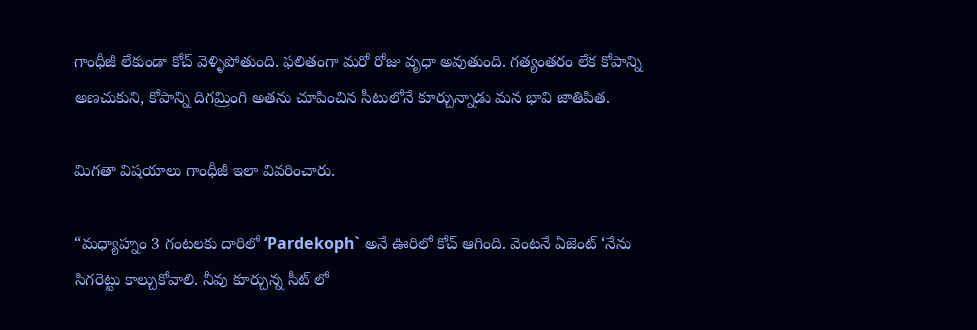గాంధీజీ లేకుండా కోచ్ వెళ్ళిపోతుంది. ఫలితంగా మరో రోజు వృధా అవుతుంది. గత్యంతరం లేక కోపాన్ని అణచుకుని, కోపాన్ని దిగమ్రింగి అతను చూపించిన సీటులోనే కూర్చున్నాడు మన భావి జాతిపిత.

మిగతా విషయాలు గాంధీజీ ఇలా వివరించారు.

“మధ్యాహ్నం 3 గంటలకు దారిలో ‘Pardekoph` అనే ఊరిలో కోచ్ ఆగింది. వెంటనే ఏజెంట్ ‘నేను సిగరెట్టు కాల్చుకోవాలి. నీవు కూర్చున్న సీట్ లో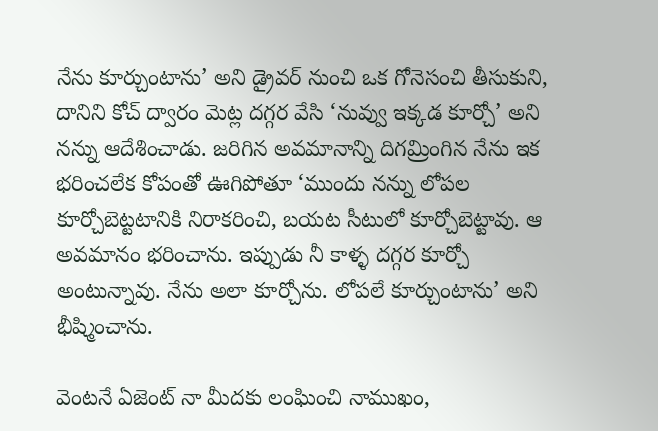నేను కూర్చుంటాను’ అని డ్రైవర్ నుంచి ఒక గోనెసంచి తీసుకుని, దానిని కోచ్ ద్వారం మెట్ల దగ్గర వేసి ‘నువ్వు ఇక్కడ కూర్చో’ అని నన్ను ఆదేశించాడు. జరిగిన అవమానాన్ని దిగమ్రింగిన నేను ఇక భరించలేక కోపంతో ఊగిపోతూ ‘ముందు నన్ను లోపల కూర్చోబెట్టటానికి నిరాకరించి, బయట సీటులో కూర్చోబెట్టావు. ఆ అవమానం భరించాను. ఇప్పుడు నీ కాళ్ళ దగ్గర కూర్చో అంటున్నావు. నేను అలా కూర్చోను. లోపలే కూర్చుంటాను’ అని భీష్మించాను.

వెంటనే ఏజెంట్ నా మీదకు లంఘించి నాముఖం,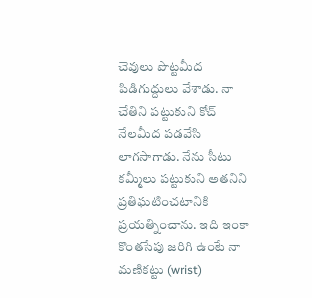చెవులు పొట్టమీద పిడిగుద్దులు వేశాడు. నా చేతిని పట్టుకుని కోచ్ నేలమీద పడవేసి లాగసాగాడు. నేను సీటు కమ్మీలు పట్టుకుని అతనిని ప్రతిఘటించటానికి ప్రయత్నించాను. ఇది ఇంకా కొంతసేపు జరిగి ఉంటే నా మణికట్టు (wrist)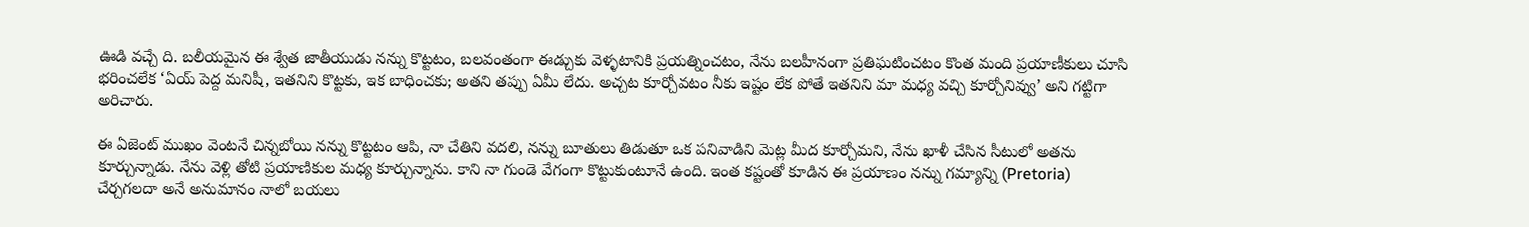ఊడి వచ్చే ది. బలీయమైన ఈ శ్వేత జాతీయుడు నన్ను కొట్టటం, బలవంతంగా ఈడ్చుకు వెళ్ళటానికి ప్రయత్నించటం, నేను బలహీనంగా ప్రతిఘటించటం కొంత మంది ప్రయాణీకులు చూసి భరించలేక ‘ఏయ్ పెద్ద మనిషీ, ఇతనిని కొట్టకు, ఇక బాధించకు; అతని తప్పు ఏమీ లేదు. అచ్చట కూర్చోవటం నీకు ఇష్టం లేక పోతే ఇతనిని మా మధ్య వచ్చి కూర్చోనివ్వు’ అని గట్టిగా అరిచారు.

ఈ ఏజెంట్ ముఖం వెంటనే చిన్నబోయి నన్ను కొట్టటం ఆపి, నా చేతిని వదలి, నన్ను బూతులు తిడుతూ ఒక పనివాడిని మెట్ల మీద కూర్చోమని, నేను ఖాళీ చేసిన సీటులో అతను కూర్చున్నాడు. నేను వెళ్లి తోటి ప్రయాణికుల మధ్య కూర్చున్నాను. కాని నా గుండె వేగంగా కొట్టుకుంటూనే ఉంది. ఇంత కష్టంతో కూడిన ఈ ప్రయాణం నన్ను గమ్యాన్ని (Pretoria) చేర్చగలదా అనే అనుమానం నాలో బయలు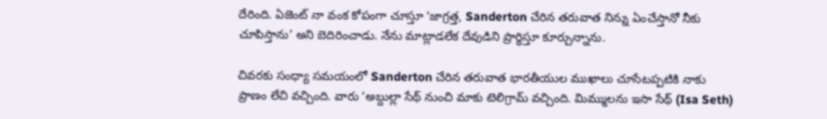దేరింది. ఏజెంట్ నా వంక కోపంగా చూస్తూ ‘జాగ్రత్త, Sanderton చేరిన తరువాత నిన్ను ఏంచేస్తానో నీకు చూపిస్తాను’ అని బెదిరించాడు. నేను మాట్లాడలేక దేవుడిని ప్రార్ధిస్తూ కూర్చున్నాను.

చివరకు సంధ్యా సమయంలో Sanderton చేరిన తరువాత భారతీయుల ముఖాలు చూసేటప్పటికి నాకు ప్రాణం లేచి వచ్చింది. వారు ‘అబ్దుల్లా సేథ్ నుంచి మాకు టెలిగ్రామ్ వచ్చింది. మిమ్ములను ఇసా సేథ్ (Isa Seth)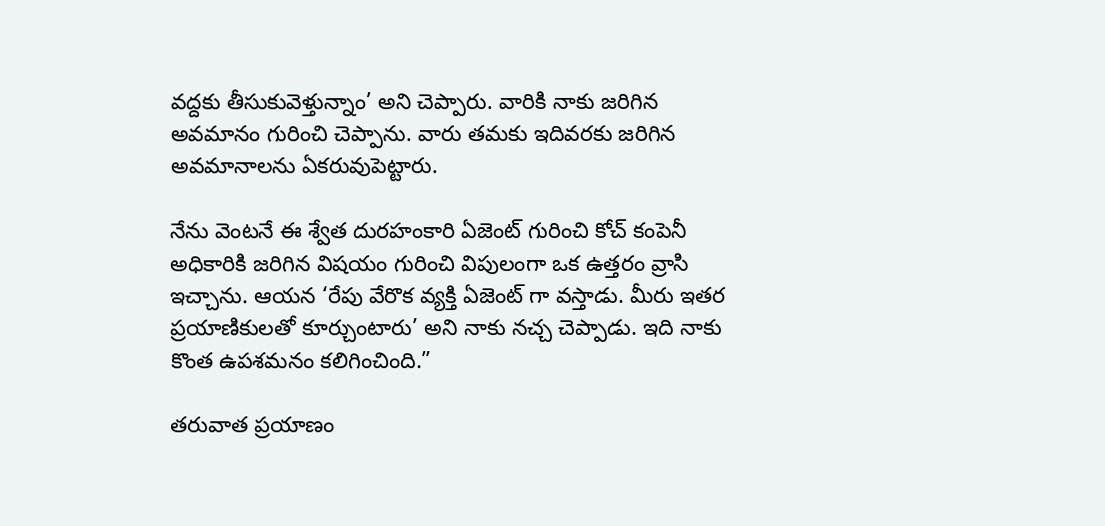వద్దకు తీసుకువెళ్తున్నాం’ అని చెప్పారు. వారికి నాకు జరిగిన అవమానం గురించి చెప్పాను. వారు తమకు ఇదివరకు జరిగిన అవమానాలను ఏకరువుపెట్టారు.

నేను వెంటనే ఈ శ్వేత దురహంకారి ఏజెంట్ గురించి కోచ్ కంపెనీ అధికారికి జరిగిన విషయం గురించి విపులంగా ఒక ఉత్తరం వ్రాసి ఇచ్చాను. ఆయన ‘రేపు వేరొక వ్యక్తి ఏజెంట్ గా వస్తాడు. మీరు ఇతర ప్రయాణికులతో కూర్చుంటారు’ అని నాకు నచ్చ చెప్పాడు. ఇది నాకు కొంత ఉపశమనం కలిగించింది.”

తరువాత ప్రయాణం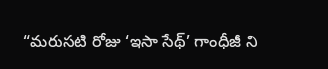“మరుసటి రోజు ‘ఇసా సేథ్’ గాంధీజీ ని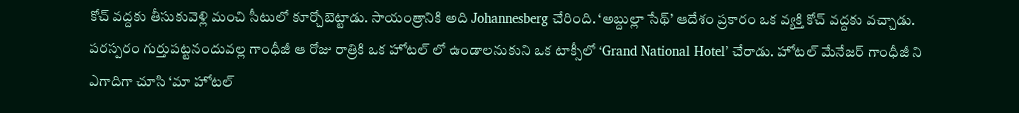కోచ్ వద్దకు తీసుకువెళ్లి మంచి సీటులో కూర్చోబెట్టాడు. సాయంత్రానికి అది Johannesberg చేరింది. ‘అబ్దుల్లా సేథ్’ ఆదేశం ప్రకారం ఒక వ్యక్తి కోచ్ వద్దకు వచ్చాడు. పరస్పరం గుర్తుపట్టనందువల్ల గాంధీజీ ఆ రోజు రాత్రికి ఒక హోటల్ లో ఉండాలనుకుని ఒక టాక్సీలో ‘Grand National Hotel’ చేరాడు. హోటల్ మేనేజర్ గాంధీజీ ని ఎగాదిగా చూసి ‘మా హోటల్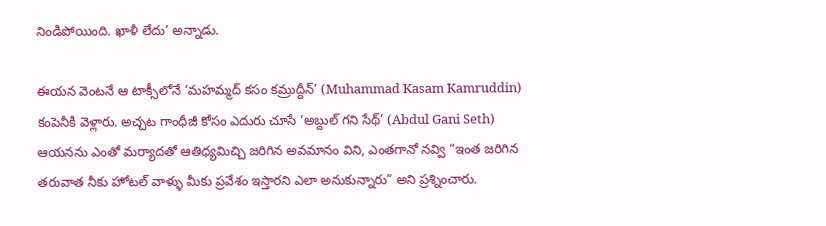నిండిపోయింది. ఖాళీ లేదు’ అన్నాడు.

ఈయన వెంటనే ఆ టాక్సీలోనే ‘మహమ్మద్ కసం కమ్రుద్దీన్’ (Muhammad Kasam Kamruddin) కంపెనీకి వెళ్లారు. అచ్చట గాంధీజీ కోసం ఎదురు చూసే ‘అబ్దుల్ గని సేథ్’ (Abdul Gani Seth) ఆయనను ఎంతో మర్యాదతో ఆతిధ్యమిచ్చి జరిగిన అవమానం విని, ఎంతగానో నవ్వి “ఇంత జరిగిన తరువాత నీకు హోటల్ వాళ్ళు మీకు ప్రవేశం ఇస్తారని ఎలా అనుకున్నారు” అని ప్రశ్నించారు.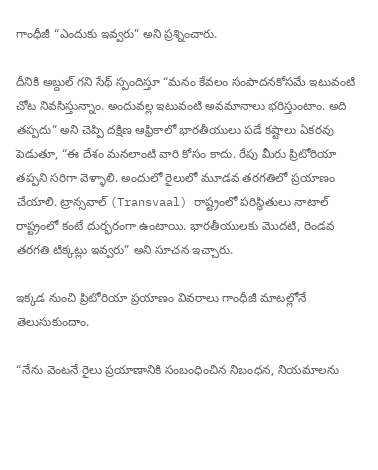గాంధీజీ “ఎందుకు ఇవ్వరు” అని ప్రశ్నించారు.

దీనికి అబ్దుల్ గని సేథ్ స్పందిస్తూ “మనం కేవలం సంపాదనకోసమే ఇటువంటి చోట నివసిస్తున్నాం. అందువల్ల ఇటువంటి అవమానాలు భరిస్తుంటాం. అది తప్పదు” అని చెప్పి దక్షిణ ఆఫ్రికాలో భారతీయులు పడే కష్టాలు ఏకరవు పెడుతూ, “ఈ దేశం మనలాంటి వారి కోసం కాదు. రేపు మీరు ప్రిటోరియా తప్పని సరిగా వెళ్ళాలి. అందులో రైలులో మూడవ తరగతిలో ప్రయాణం చేయాలి. ట్రాన్సవాల్ (Transvaal) రాష్ట్రంలో పరిస్థితులు నాటాల్ రాష్ట్రంలో కంటే దుర్భరంగా ఉంటాయి. భారతీయులకు మొదటి, రెండవ తరగతి టిక్కట్లు ఇవ్వరు” అని సూచన ఇచ్చారు.

ఇక్కడ నుంచి ప్రిటోరియా ప్రయాణం వివరాలు గాంధీజీ మాటల్లోనే తెలుసుకుందాం.

“నేను వెంటనే రైలు ప్రయాణానికి సంబంధించిన నిబంధన, నియమాలను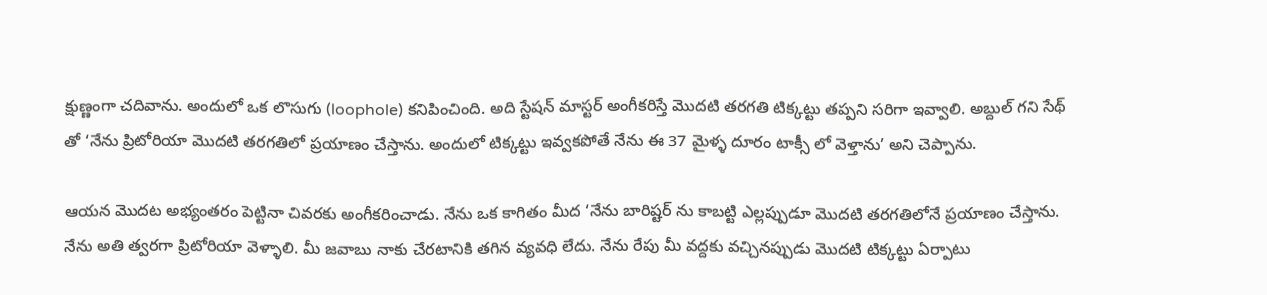క్షుణ్ణంగా చదివాను. అందులో ఒక లొసుగు (loophole) కనిపించింది. అది స్టేషన్ మాస్టర్ అంగీకరిస్తే మొదటి తరగతి టిక్కట్టు తప్పని సరిగా ఇవ్వాలి. అబ్దుల్ గని సేథ్ తో ‘నేను ప్రిటోరియా మొదటి తరగతిలో ప్రయాణం చేస్తాను. అందులో టిక్కట్టు ఇవ్వకపోతే నేను ఈ 37 మైళ్ళ దూరం టాక్సీ లో వెళ్తాను’ అని చెప్పాను.

ఆయన మొదట అభ్యంతరం పెట్టినా చివరకు అంగీకరించాడు. నేను ఒక కాగితం మీద ‘నేను బారిష్టర్ ను కాబట్టి ఎల్లప్పుడూ మొదటి తరగతిలోనే ప్రయాణం చేస్తాను. నేను అతి త్వరగా ప్రిటోరియా వెళ్ళాలి. మీ జవాబు నాకు చేరటానికి తగిన వ్యవధి లేదు. నేను రేపు మీ వద్దకు వచ్చినప్పుడు మొదటి టిక్కట్టు ఏర్పాటు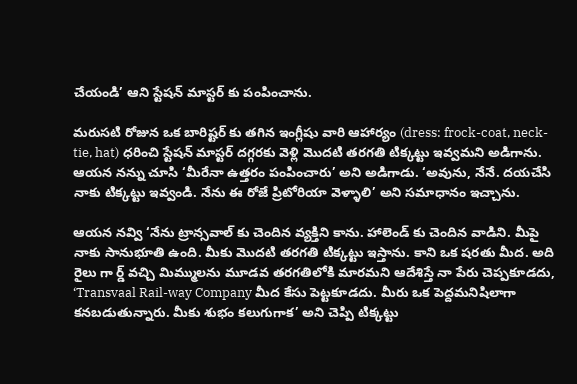చేయండి’ ఆని స్టేషన్ మాస్టర్ కు పంపించాను.

మరుసటి రోజున ఒక బారిష్టర్ కు తగిన ఇంగ్లీషు వారి ఆహార్యం (dress: frock-coat, neck-tie, hat) ధరించి స్టేషన్ మాస్టర్ దగ్గరకు వెళ్లి మొదటి తరగతి టిక్కట్టు ఇవ్వమని అడిగాను. ఆయన నన్ను చూసి ‘మీరేనా ఉత్తరం పంపించారు’ అని అడిగాడు. ‘అవును, నేనే. దయచేసి నాకు టిక్కట్టు ఇవ్వండి. నేను ఈ రోజే ప్రిటోరియా వెళ్ళాలి’ అని సమాధానం ఇచ్చాను.

ఆయన నవ్వి ‘నేను ట్రాన్సవాల్ కు చెందిన వ్యక్తిని కాను. హాలెండ్ కు చెందిన వాడిని. మీపై నాకు సానుభూతి ఉంది. మీకు మొదటి తరగతి టిక్కట్టు ఇస్తాను. కాని ఒక షరతు మీద. అది రైలు గా ర్డ్ వచ్చి మిమ్ములను మూడవ తరగతిలోకి మారమని ఆదేశిస్తే నా పేరు చెప్పకూడదు, ‘Transvaal Rail-way Company మీద కేసు పెట్టకూడదు. మీరు ఒక పెద్దమనిషిలాగా కనబడుతున్నారు. మీకు శుభం కలుగుగాక’ అని చెప్పి టిక్కట్టు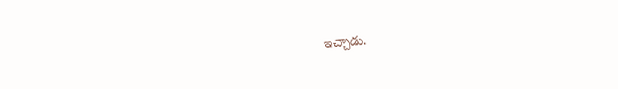ఇచ్చాడు.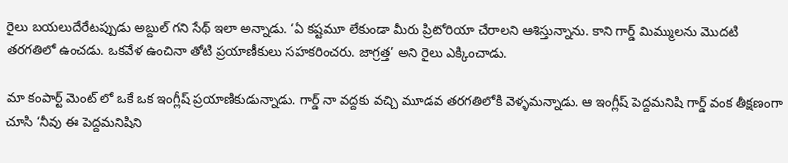రైలు బయలుదేరేటప్పుడు అబ్దుల్ గని సేథ్ ఇలా అన్నాడు. ‘ఏ కష్టమూ లేకుండా మీరు ప్రిటోరియా చేరాలని ఆశిస్తున్నాను. కాని గార్డ్ మిమ్ములను మొదటి తరగతిలో ఉంచడు. ఒకవేళ ఉంచినా తోటి ప్రయాణీకులు సహకరించరు. జాగ్రత్త’ అని రైలు ఎక్కించాడు.

మా కంపార్ట్ మెంట్ లో ఒకే ఒక ఇంగ్లీష్ ప్రయాణికుడున్నాడు. గార్డ్ నా వద్దకు వచ్చి మూడవ తరగతిలోకి వెళ్ళమన్నాడు. ఆ ఇంగ్లీష్ పెద్దమనిషి గార్డ్ వంక తీక్షణంగా చూసి ‘నీవు ఈ పెద్దమనిషిని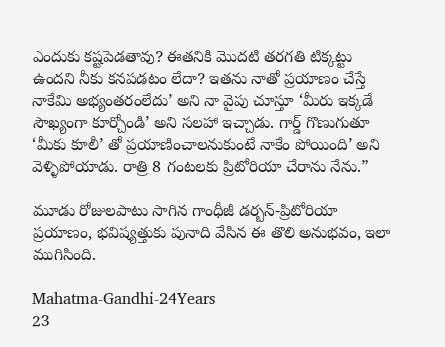ఎందుకు కష్టపెడతావు? ఈతనికి మొదటి తరగతి టిక్కట్టు ఉందని నీకు కనపడటం లేదా? ఇతను నాతో ప్రయాణం చేస్తే నాకేమి అభ్యంతరంలేదు’ అని నా వైపు చూస్తూ ‘మీరు ఇక్కడే సౌఖ్యంగా కూర్చోండి’ అని సలహా ఇచ్చాడు. గార్డ్ గొణుగుతూ ‘మీకు కూలీ’ తో ప్రయాణించాలనుకుంటే నాకేం పోయింది’ అని వెళ్ళిపోయాడు. రాత్రి 8 గంటలకు ప్రిటోరియా చేరాను నేను.”

మూడు రోజులపాటు సాగిన గాంధీజీ డర్బన్-ప్రిటోరియా ప్రయాణం, భవిష్యత్తుకు పునాది వేసిన ఈ తొలి అనుభవం, ఇలా ముగిసింది.

Mahatma-Gandhi-24Years
23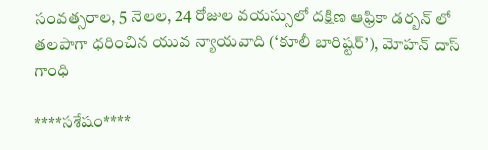సంవత్సరాల, 5 నెలల, 24 రోజుల వయస్సులో దక్షిణ ఆఫ్రికా డర్బన్ లో తలపాగా ధరించిన యువ న్యాయవాది (‘కూలీ బారిష్టర్’), మోహన్ దాస్ గాంధి

****సశేషం****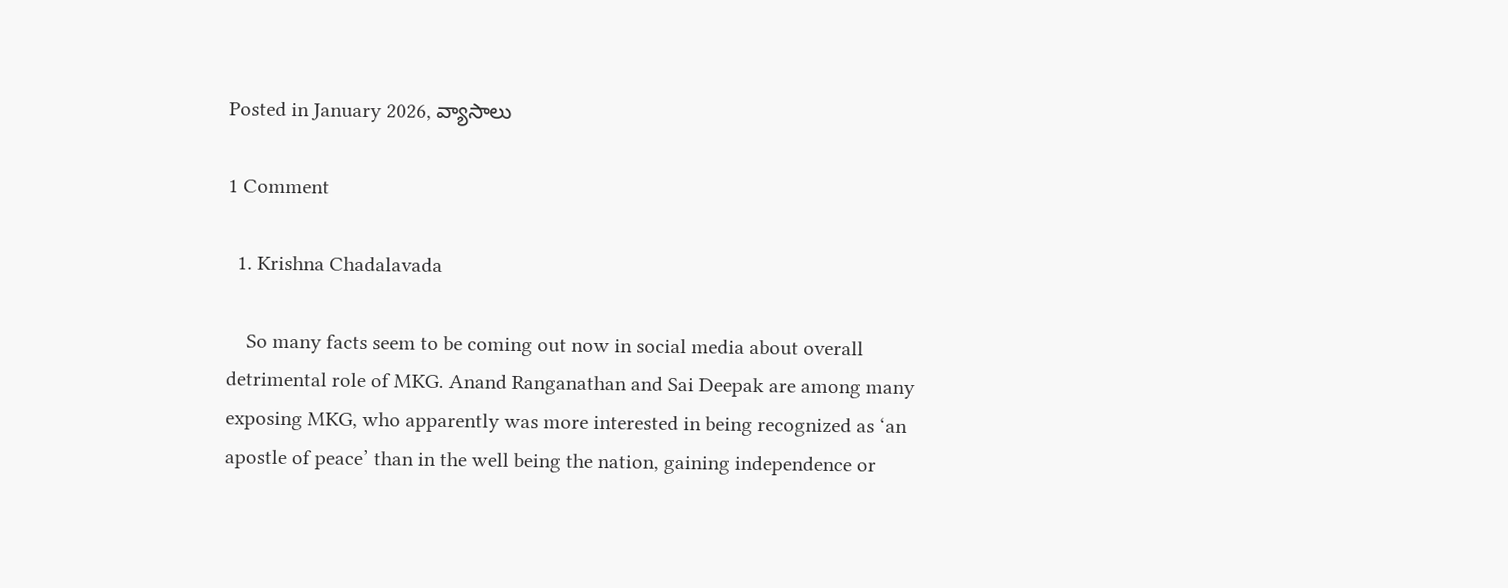Posted in January 2026, వ్యాసాలు

1 Comment

  1. Krishna Chadalavada

    So many facts seem to be coming out now in social media about overall detrimental role of MKG. Anand Ranganathan and Sai Deepak are among many exposing MKG, who apparently was more interested in being recognized as ‘an apostle of peace’ than in the well being the nation, gaining independence or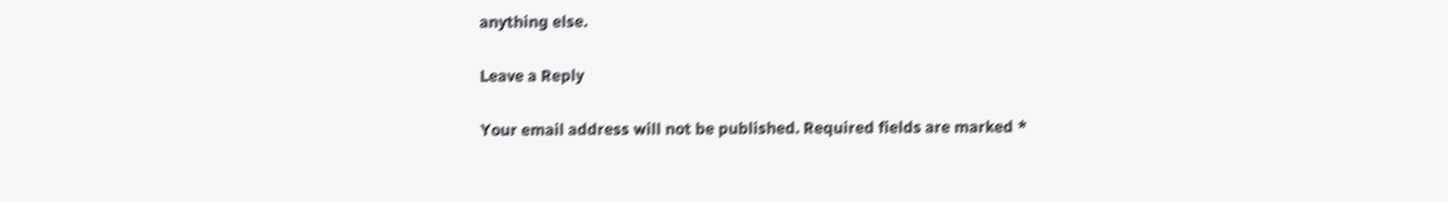anything else.

Leave a Reply

Your email address will not be published. Required fields are marked *